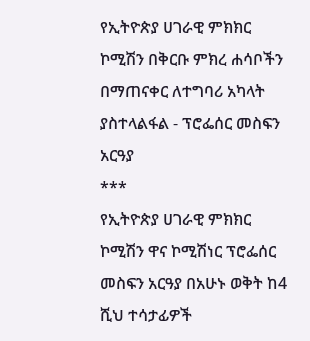የኢትዮጵያ ሀገራዊ ምክክር ኮሚሽን በቅርቡ ምክረ ሐሳቦችን በማጠናቀር ለተግባሪ አካላት ያስተላልፋል - ፕሮፌሰር መስፍን አርዓያ
***
የኢትዮጵያ ሀገራዊ ምክክር ኮሚሽን ዋና ኮሚሽነር ፕሮፌሰር መስፍን አርዓያ በአሁኑ ወቅት ከ4 ሺህ ተሳታፊዎች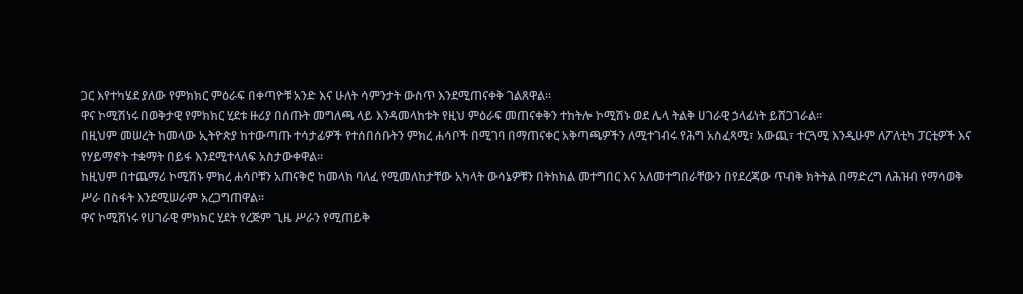ጋር እየተካሄደ ያለው የምክክር ምዕራፍ በቀጣዮቹ አንድ እና ሁለት ሳምንታት ውስጥ እንደሚጠናቀቅ ገልጸዋል።
ዋና ኮሚሽነሩ በወቅታዊ የምክክር ሂደቱ ዙሪያ በሰጡት መግለጫ ላይ እንዳመላከቱት የዚህ ምዕራፍ መጠናቀቅን ተከትሎ ኮሚሽኑ ወደ ሌላ ትልቅ ሀገራዊ ኃላፊነት ይሸጋገራል።
በዚህም መሠረት ከመላው ኢትዮጵያ ከተውጣጡ ተሳታፊዎች የተሰበሰቡትን ምክረ ሐሳቦች በሚገባ በማጠናቀር አቅጣጫዎችን ለሚተገብሩ የሕግ አስፈጻሚ፣ አውጪ፣ ተርጓሚ እንዲሁም ለፖለቲካ ፓርቲዎች እና የሃይማኖት ተቋማት በይፋ እንደሚተላለፍ አስታውቀዋል።
ከዚህም በተጨማሪ ኮሚሽኑ ምክረ ሐሳቦቹን አጠናቅሮ ከመላክ ባለፈ የሚመለከታቸው አካላት ውሳኔዎቹን በትክክል መተግበር እና አለመተግበራቸውን በየደረጃው ጥብቅ ክትትል በማድረግ ለሕዝብ የማሳወቅ ሥራ በስፋት እንደሚሠራም አረጋግጠዋል።
ዋና ኮሚሽነሩ የሀገራዊ ምክክር ሂደት የረጅም ጊዜ ሥራን የሚጠይቅ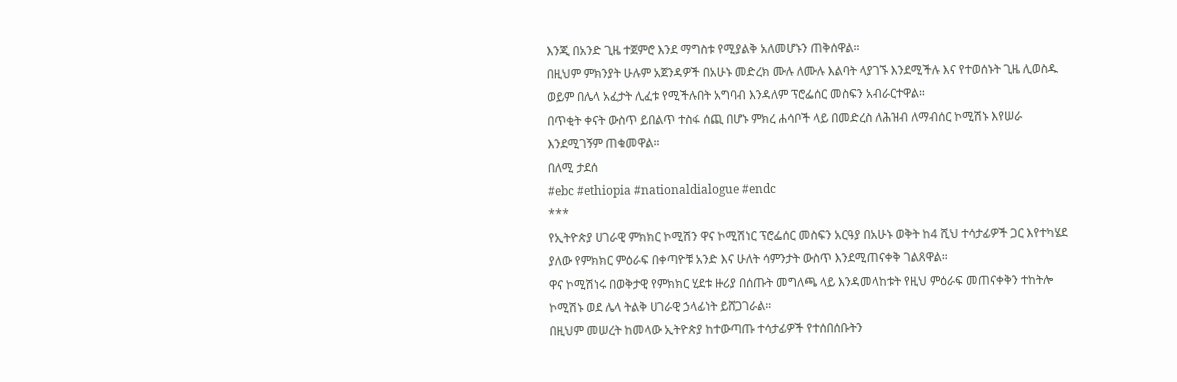እንጂ በአንድ ጊዜ ተጀምሮ እንደ ማግስቱ የሚያልቅ አለመሆኑን ጠቅሰዋል።
በዚህም ምክንያት ሁሉም አጀንዳዎች በአሁኑ መድረክ ሙሉ ለሙሉ እልባት ላያገኙ እንደሚችሉ እና የተወሰኑት ጊዜ ሊወስዱ ወይም በሌላ አፈታት ሊፈቱ የሚችሉበት አግባብ እንዳለም ፕሮፌሰር መስፍን አብራርተዋል።
በጥቂት ቀናት ውስጥ ይበልጥ ተስፋ ሰጪ በሆኑ ምክረ ሐሳቦች ላይ በመድረስ ለሕዝብ ለማብሰር ኮሚሽኑ እየሠራ እንደሚገኝም ጠቁመዋል።
በለሚ ታደሰ
#ebc #ethiopia #nationaldialogue #endc
***
የኢትዮጵያ ሀገራዊ ምክክር ኮሚሽን ዋና ኮሚሽነር ፕሮፌሰር መስፍን አርዓያ በአሁኑ ወቅት ከ4 ሺህ ተሳታፊዎች ጋር እየተካሄደ ያለው የምክክር ምዕራፍ በቀጣዮቹ አንድ እና ሁለት ሳምንታት ውስጥ እንደሚጠናቀቅ ገልጸዋል።
ዋና ኮሚሽነሩ በወቅታዊ የምክክር ሂደቱ ዙሪያ በሰጡት መግለጫ ላይ እንዳመላከቱት የዚህ ምዕራፍ መጠናቀቅን ተከትሎ ኮሚሽኑ ወደ ሌላ ትልቅ ሀገራዊ ኃላፊነት ይሸጋገራል።
በዚህም መሠረት ከመላው ኢትዮጵያ ከተውጣጡ ተሳታፊዎች የተሰበሰቡትን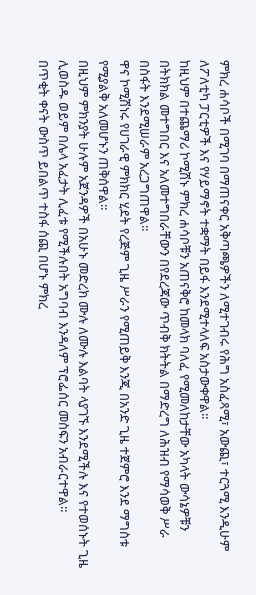ምክረ ሐሳቦች በሚገባ በማጠናቀር አቅጣጫዎችን ለሚተገብሩ የሕግ አስፈጻሚ፣ አውጪ፣ ተርጓሚ እንዲሁም ለፖለቲካ ፓርቲዎች እና የሃይማኖት ተቋማት በይፋ እንደሚተላለፍ አስታውቀዋል።
ከዚህም በተጨማሪ ኮሚሽኑ ምክረ ሐሳቦቹን አጠናቅሮ ከመላክ ባለፈ የሚመለከታቸው አካላት ውሳኔዎቹን በትክክል መተግበር እና አለመተግበራቸውን በየደረጃው ጥብቅ ክትትል በማድረግ ለሕዝብ የማሳወቅ ሥራ በስፋት እንደሚሠራም አረጋግጠዋል።
ዋና ኮሚሽነሩ የሀገራዊ ምክክር ሂደት የረጅም ጊዜ ሥራን የሚጠይቅ እንጂ በአንድ ጊዜ ተጀምሮ እንደ ማግስቱ የሚያልቅ አለመሆኑን ጠቅሰዋል።
በዚህም ምክንያት ሁሉም አጀንዳዎች በአሁኑ መድረክ ሙሉ ለሙሉ እልባት ላያገኙ እንደሚችሉ እና የተወሰኑት ጊዜ ሊወስዱ ወይም በሌላ አፈታት ሊፈቱ የሚችሉበት አግባብ እንዳለም ፕሮፌሰር መስፍን አብራርተዋል።
በጥቂት ቀናት ውስጥ ይበልጥ ተስፋ ሰጪ በሆኑ ምክረ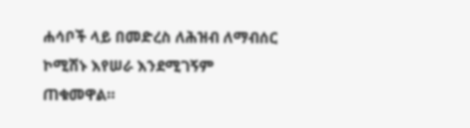ሐሳቦች ላይ በመድረስ ለሕዝብ ለማብሰር ኮሚሽኑ እየሠራ እንደሚገኝም ጠቁመዋል።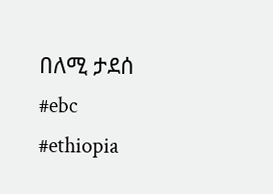በለሚ ታደሰ
#ebc #ethiopia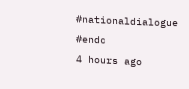#nationaldialogue #endc
4 hours ago